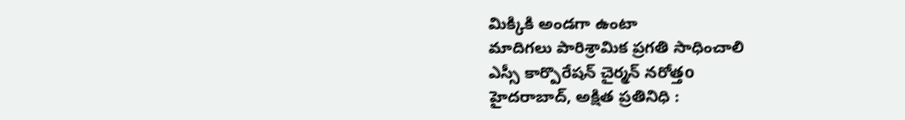మిక్కికి అండగా ఉంటా
మాదిగలు పారిశ్రామిక ప్రగతి సాధించాలి
ఎస్సీ కార్పొరేషన్ చైర్మన్ నరోత్తo
హైదరాబాద్, అక్షిత ప్రతినిధి :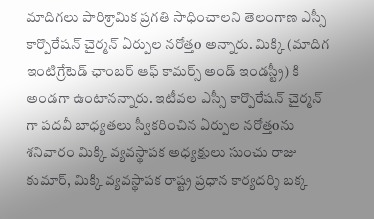మాదిగలు పారిశ్రామిక ప్రగతి సాధించాలని తెలంగాణ ఎస్సీ కార్పొరేషన్ చైర్మన్ ఏర్పుల నరోత్తo అన్నారు. మిక్కి (మాదిగ ఇంటిగ్రేటెడ్ ఛాంబర్ ఆఫ్ కామర్స్ అండ్ ఇండస్ట్రీ) కి అండగా ఉంటానన్నారు. ఇటీవల ఎస్సీ కార్పొరేషన్ చైర్మన్ గా పదవీ బాధ్యతలు స్వీకరించిన ఏర్పుల నరోత్తoను శనివారం మిక్కి వ్యవస్థాపక అధ్యక్షులు సుంచు రాజు కుమార్, మిక్కి వ్యవస్థాపక రాష్ట్ర ప్రధాన కార్యదర్శి బక్క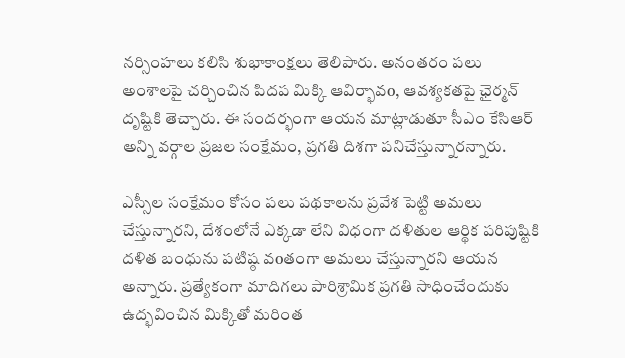నర్సింహలు కలిసి శుభాకాంక్షలు తెలిపారు. అనంతరం పలు అంశాలపై చర్చించిన పిదప మిక్కి ఆవిర్భావo, ఆవశ్యకతపై ఛైర్మన్ దృష్టికి తెచ్చారు. ఈ సందర్భంగా ఆయన మాట్లాడుతూ సీఎం కేసిఆర్ అన్ని వర్గాల ప్రజల సంక్షేమం, ప్రగతి దిశగా పనిచేస్తున్నారన్నారు.

ఎస్సీల సంక్షేమం కోసం పలు పథకాలను ప్రవేశ పెట్టి అమలు చేస్తున్నారని, దేశంలోనే ఎక్కడా లేని విధంగా దళితుల ఆర్థిక పరిపుష్టికి దళిత బంధును పటిష్ఠ వoతంగా అమలు చేస్తున్నారని ఆయన అన్నారు. ప్రత్యేకంగా మాదిగలు పారిశ్రామిక ప్రగతి సాధించేందుకు ఉద్భవించిన మిక్కితో మరింత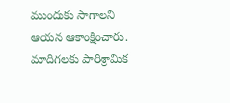ముందుకు సాగాలని ఆయన ఆకాంక్షించారు. మాదిగలకు పారిశ్రామిక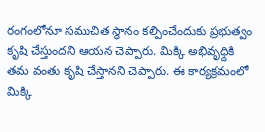రంగంలోనూ సముచిత స్థానం కల్పించేందుకు ప్రభుత్వం కృషి చేస్తుందని ఆయన చెప్పారు. మిక్కి అభివృధ్దికి తమ వంతు కృషి చేస్తానని చెప్పారు. ఈ కార్యక్రమంలో మిక్కి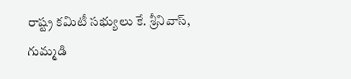రాష్ట్ర కమిటీ సభ్యులు కే. శ్రీనివాస్, గుమ్మడి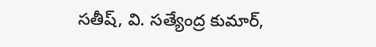సతీష్, వి. సత్యేంద్ర కుమార్,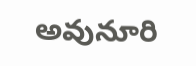అవునూరి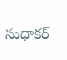సుధాకర్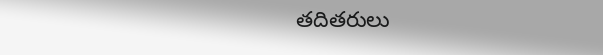తదితరులు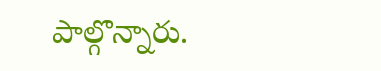పాల్గొన్నారు.